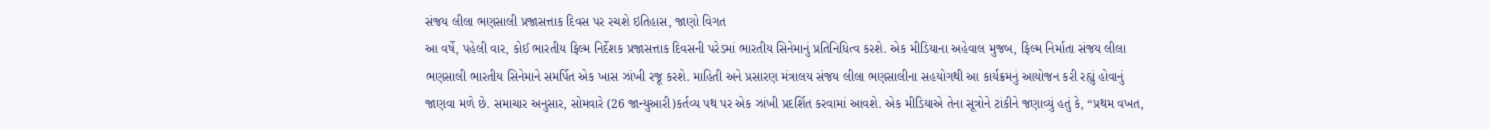સંજય લીલા ભણસાલી પ્રજાસત્તાક દિવસ પર રચશે ઇતિહાસ, જાણો વિગત
આ વર્ષે, પહેલી વાર, કોઈ ભારતીય ફિલ્મ નિર્દેશક પ્રજાસત્તાક દિવસની પરેડમાં ભારતીય સિનેમાનું પ્રતિનિધિત્વ કરશે. એક મીડિયાના અહેવાલ મુજબ, ફિલ્મ નિર્માતા સંજય લીલા ભણસાલી ભારતીય સિનેમાને સમર્પિત એક ખાસ ઝાંખી રજૂ કરશે. માહિતી અને પ્રસારણ મંત્રાલય સંજય લીલા ભણસાલીના સહયોગથી આ કાર્યક્રમનું આયોજન કરી રહ્યું હોવાનું જાણવા મળે છે. સમાચાર અનુસાર, સોમવારે (26 જાન્યુઆરી)કર્તવ્ય પથ પર એક ઝાંખી પ્રદર્શિત કરવામાં આવશે. એક મીડિયાએ તેના સૂત્રોને ટાંકીને જણાવ્યું હતું કે, “પ્રથમ વખત,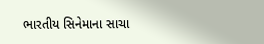ભારતીય સિનેમાના સાચા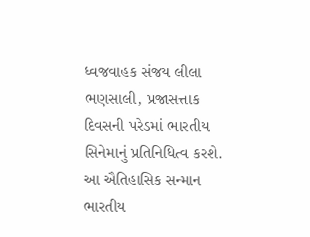ધ્વજવાહક સંજય લીલા ભણસાલી, પ્રજાસત્તાક દિવસની પરેડમાં ભારતીય સિનેમાનું પ્રતિનિધિત્વ કરશે. આ ઐતિહાસિક સન્માન ભારતીય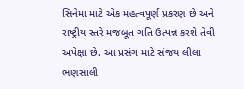સિનેમા માટે એક મહત્વપૂર્ણ પ્રકરણ છે અને રાષ્ટ્રીય સ્તરે મજબૂત ગતિ ઉત્પન્ન કરશે તેવી અપેક્ષા છે. આ પ્રસંગ માટે સંજય લીલા ભણસાલી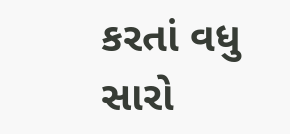કરતાં વધુ સારો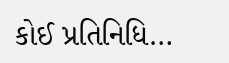કોઈ પ્રતિનિધિ…